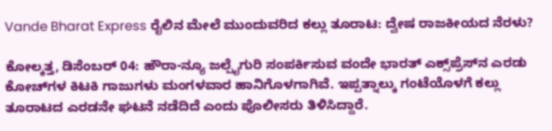Vande Bharat Express ರೈಲಿನ ಮೇಲೆ ಮುಂದುವರಿದ ಕಲ್ಲು ತೂರಾಟ: ದ್ವೇಷ ರಾಜಕೀಯದ ನೆರಳು?

ಕೋಲ್ಕತ್ತ, ಡಿಸೆಂಬರ್‌ 04: ಹೌರಾ-ನ್ಯೂ ಜಲ್ಪೈಗುರಿ ಸಂಪರ್ಕಿಸುವ ವಂದೇ ಭಾರತ್ ಎಕ್ಸ್‌ಪ್ರೆಸ್‌ನ ಎರಡು ಕೋಚ್‌ಗಳ ಕಿಟಕಿ ಗಾಜುಗಳು ಮಂಗಳವಾರ ಹಾನಿಗೊಳಗಾಗಿವೆ. ಇಪ್ಪತ್ನಾಲ್ಕು ಗಂಟೆಯೊಳಗೆ ಕಲ್ಲು ತೂರಾಟದ ಎರಡನೇ ಘಟನೆ ನಡೆದಿದೆ ಎಂದು ಪೊಲೀಸರು ತಿಳಿಸಿದ್ದಾರೆ.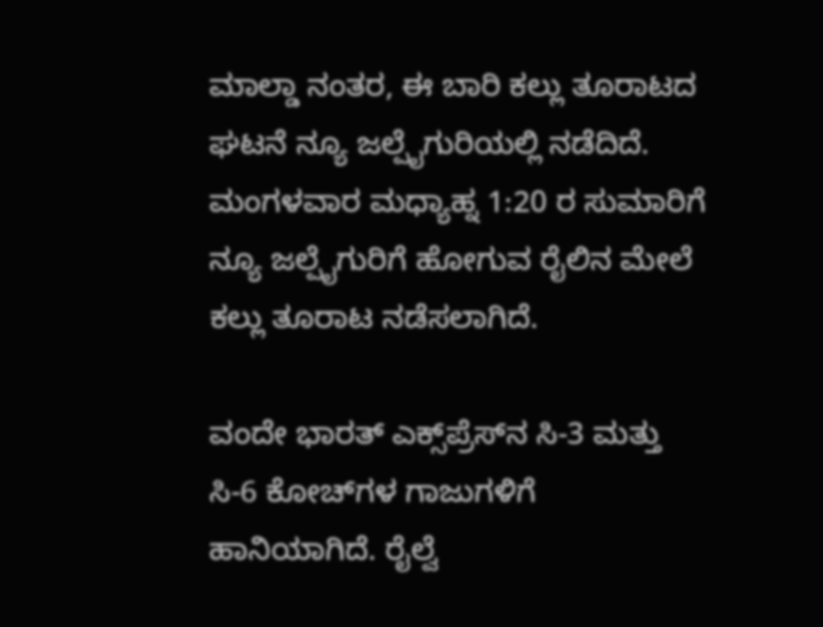ಮಾಲ್ಡಾ ನಂತರ, ಈ ಬಾರಿ ಕಲ್ಲು ತೂರಾಟದ ಘಟನೆ ನ್ಯೂ ಜಲ್ಪೈಗುರಿಯಲ್ಲಿ ನಡೆದಿದೆ. ಮಂಗಳವಾರ ಮಧ್ಯಾಹ್ನ 1:20 ರ ಸುಮಾರಿಗೆ ನ್ಯೂ ಜಲ್ಪೈಗುರಿಗೆ ಹೋಗುವ ರೈಲಿನ ಮೇಲೆ ಕಲ್ಲು ತೂರಾಟ ನಡೆಸಲಾಗಿದೆ.

ವಂದೇ ಭಾರತ್ ಎಕ್ಸ್‌ಪ್ರೆಸ್‌ನ ಸಿ-3 ಮತ್ತು ಸಿ-6 ಕೋಚ್‌ಗಳ ಗಾಜುಗಳಿಗೆ ಹಾನಿಯಾಗಿದೆ. ರೈಲ್ವೆ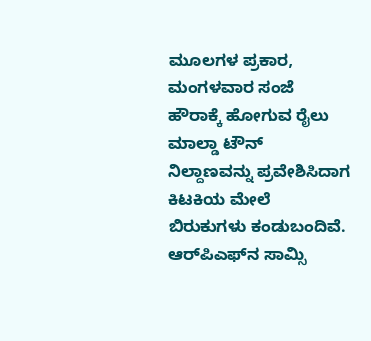ಮೂಲಗಳ ಪ್ರಕಾರ, ಮಂಗಳವಾರ ಸಂಜೆ ಹೌರಾಕ್ಕೆ ಹೋಗುವ ರೈಲು ಮಾಲ್ಡಾ ಟೌನ್ ನಿಲ್ದಾಣವನ್ನು ಪ್ರವೇಶಿಸಿದಾಗ ಕಿಟಕಿಯ ಮೇಲೆ ಬಿರುಕುಗಳು ಕಂಡುಬಂದಿವೆ. ಆರ್‌ಪಿಎಫ್‌ನ ಸಾಮ್ಸಿ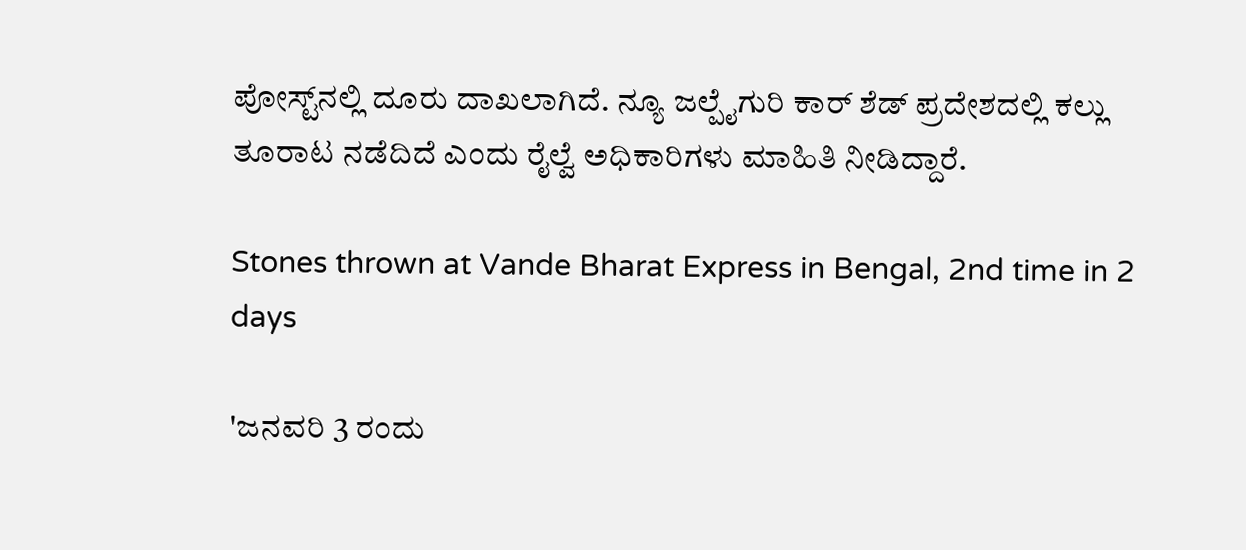ಪೋಸ್ಟ್‌ನಲ್ಲಿ ದೂರು ದಾಖಲಾಗಿದೆ. ನ್ಯೂ ಜಲ್ಪೈಗುರಿ ಕಾರ್ ಶೆಡ್ ಪ್ರದೇಶದಲ್ಲಿ ಕಲ್ಲು ತೂರಾಟ ನಡೆದಿದೆ ಎಂದು ರೈಲ್ವೆ ಅಧಿಕಾರಿಗಳು ಮಾಹಿತಿ ನೀಡಿದ್ದಾರೆ.

Stones thrown at Vande Bharat Express in Bengal, 2nd time in 2 days

'ಜನವರಿ 3 ರಂದು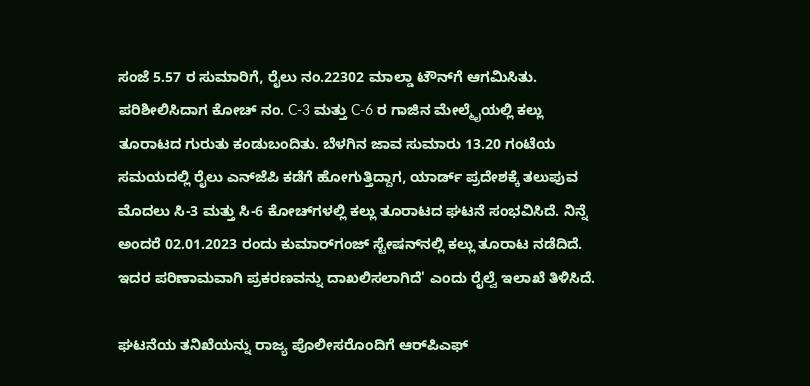ಸಂಜೆ 5.57 ರ ಸುಮಾರಿಗೆ, ರೈಲು ನಂ.22302 ಮಾಲ್ಡಾ ಟೌನ್‌ಗೆ ಆಗಮಿಸಿತು. ಪರಿಶೀಲಿಸಿದಾಗ ಕೋಚ್ ನಂ. C-3 ಮತ್ತು C-6 ರ ಗಾಜಿನ ಮೇಲ್ಮೈಯಲ್ಲಿ ಕಲ್ಲು ತೂರಾಟದ ಗುರುತು ಕಂಡುಬಂದಿತು. ಬೆಳಗಿನ ಜಾವ ಸುಮಾರು 13.20 ಗಂಟೆಯ ಸಮಯದಲ್ಲಿ ರೈಲು ಎನ್‌ಜೆಪಿ ಕಡೆಗೆ ಹೋಗುತ್ತಿದ್ದಾಗ, ಯಾರ್ಡ್ ಪ್ರದೇಶಕ್ಕೆ ತಲುಪುವ ಮೊದಲು ಸಿ-3 ಮತ್ತು ಸಿ-6 ಕೋಚ್‌ಗಳಲ್ಲಿ ಕಲ್ಲು ತೂರಾಟದ ಘಟನೆ ಸಂಭವಿಸಿದೆ. ನಿನ್ನೆ ಅಂದರೆ 02.01.2023 ರಂದು ಕುಮಾರ್‌ಗಂಜ್ ಸ್ಟೇಷನ್‌ನಲ್ಲಿ ಕಲ್ಲು ತೂರಾಟ ನಡೆದಿದೆ. ಇದರ ಪರಿಣಾಮವಾಗಿ ಪ್ರಕರಣವನ್ನು ದಾಖಲಿಸಲಾಗಿದೆ' ಎಂದು ರೈಲ್ವೆ ಇಲಾಖೆ ತಿಳಿಸಿದೆ.

ಘಟನೆಯ ತನಿಖೆಯನ್ನು ರಾಜ್ಯ ಪೊಲೀಸರೊಂದಿಗೆ ಆರ್‌ಪಿಎಫ್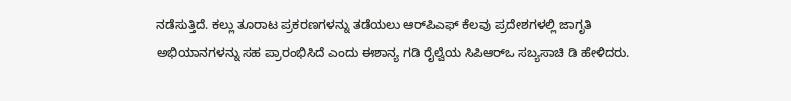ನಡೆಸುತ್ತಿದೆ. ಕಲ್ಲು ತೂರಾಟ ಪ್ರಕರಣಗಳನ್ನು ತಡೆಯಲು ಆರ್‌ಪಿಎಫ್ ಕೆಲವು ಪ್ರದೇಶಗಳಲ್ಲಿ ಜಾಗೃತಿ ಅಭಿಯಾನಗಳನ್ನು ಸಹ ಪ್ರಾರಂಭಿಸಿದೆ ಎಂದು ಈಶಾನ್ಯ ಗಡಿ ರೈಲ್ವೆಯ ಸಿಪಿಆರ್‌ಒ ಸಬ್ಯಸಾಚಿ ಡಿ ಹೇಳಿದರು.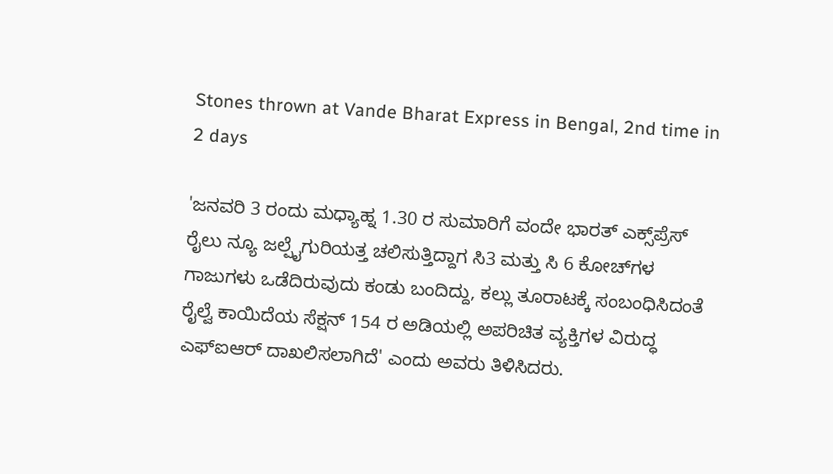Stones thrown at Vande Bharat Express in Bengal, 2nd time in 2 days

'ಜನವರಿ 3 ರಂದು ಮಧ್ಯಾಹ್ನ 1.30 ರ ಸುಮಾರಿಗೆ ವಂದೇ ಭಾರತ್ ಎಕ್ಸ್‌ಪ್ರೆಸ್ ರೈಲು ನ್ಯೂ ಜಲ್ಪೈಗುರಿಯತ್ತ ಚಲಿಸುತ್ತಿದ್ದಾಗ ಸಿ3 ಮತ್ತು ಸಿ 6 ಕೋಚ್‌ಗಳ ಗಾಜುಗಳು ಒಡೆದಿರುವುದು ಕಂಡು ಬಂದಿದ್ದು, ಕಲ್ಲು ತೂರಾಟಕ್ಕೆ ಸಂಬಂಧಿಸಿದಂತೆ ರೈಲ್ವೆ ಕಾಯಿದೆಯ ಸೆಕ್ಷನ್ 154 ರ ಅಡಿಯಲ್ಲಿ ಅಪರಿಚಿತ ವ್ಯಕ್ತಿಗಳ ವಿರುದ್ಧ ಎಫ್‌ಐಆರ್ ದಾಖಲಿಸಲಾಗಿದೆ' ಎಂದು ಅವರು ತಿಳಿಸಿದರು.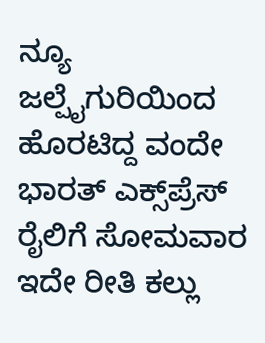ನ್ಯೂ ಜಲ್ಪೈಗುರಿಯಿಂದ ಹೊರಟಿದ್ದ ವಂದೇ ಭಾರತ್ ಎಕ್ಸ್‌ಪ್ರೆಸ್ ರೈಲಿಗೆ ಸೋಮವಾರ ಇದೇ ರೀತಿ ಕಲ್ಲು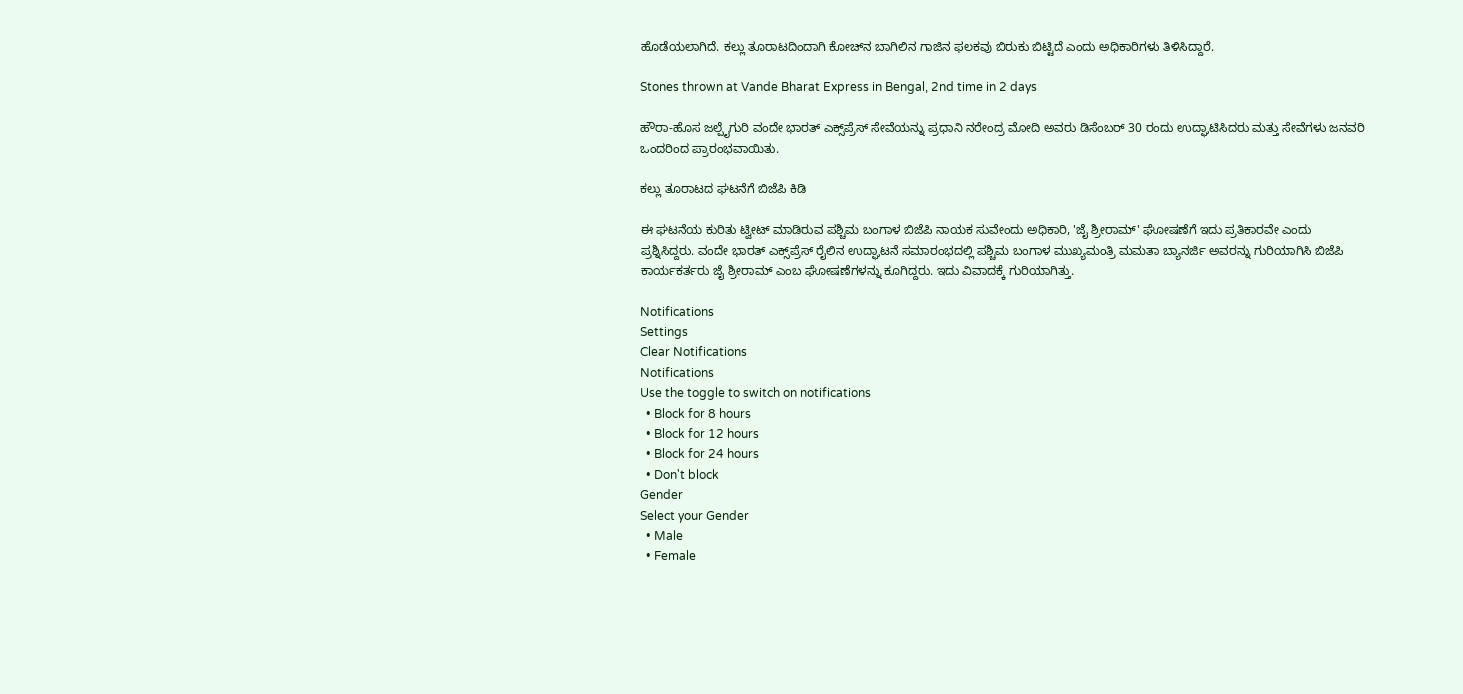ಹೊಡೆಯಲಾಗಿದೆ. ಕಲ್ಲು ತೂರಾಟದಿಂದಾಗಿ ಕೋಚ್‌ನ ಬಾಗಿಲಿನ ಗಾಜಿನ ಫಲಕವು ಬಿರುಕು ಬಿಟ್ಟಿದೆ ಎಂದು ಅಧಿಕಾರಿಗಳು ತಿಳಿಸಿದ್ದಾರೆ.

Stones thrown at Vande Bharat Express in Bengal, 2nd time in 2 days

ಹೌರಾ-ಹೊಸ ಜಲ್ಪೈಗುರಿ ವಂದೇ ಭಾರತ್ ಎಕ್ಸ್‌ಪ್ರೆಸ್ ಸೇವೆಯನ್ನು ಪ್ರಧಾನಿ ನರೇಂದ್ರ ಮೋದಿ ಅವರು ಡಿಸೆಂಬರ್ 30 ರಂದು ಉದ್ಘಾಟಿಸಿದರು ಮತ್ತು ಸೇವೆಗಳು ಜನವರಿ ಒಂದರಿಂದ ಪ್ರಾರಂಭವಾಯಿತು.

ಕಲ್ಲು ತೂರಾಟದ ಘಟನೆಗೆ ಬಿಜೆಪಿ ಕಿಡಿ

ಈ ಘಟನೆಯ ಕುರಿತು ಟ್ವೀಟ್‌ ಮಾಡಿರುವ ಪಶ್ಚಿಮ ಬಂಗಾಳ ಬಿಜೆಪಿ ನಾಯಕ ಸುವೇಂದು ಅಧಿಕಾರಿ, 'ಜೈ ಶ್ರೀರಾಮ್‌' ಘೋಷಣೆಗೆ ಇದು ಪ್ರತಿಕಾರವೇ ಎಂದು ಪ್ರಶ್ನಿಸಿದ್ದರು. ವಂದೇ ಭಾರತ್‌ ಎಕ್ಸ್‌ಪ್ರೆಸ್‌ ರೈಲಿನ ಉದ್ಘಾಟನೆ ಸಮಾರಂಭದಲ್ಲಿ ಪಶ್ಚಿಮ ಬಂಗಾಳ ಮುಖ್ಯಮಂತ್ರಿ ಮಮತಾ ಬ್ಯಾನರ್ಜಿ ಅವರನ್ನು ಗುರಿಯಾಗಿಸಿ ಬಿಜೆಪಿ ಕಾರ್ಯಕರ್ತರು ಜೈ ಶ್ರೀರಾಮ್‌ ಎಂಬ ಘೋಷಣೆಗಳನ್ನು ಕೂಗಿದ್ದರು. ಇದು ವಿವಾದಕ್ಕೆ ಗುರಿಯಾಗಿತ್ತು.

Notifications
Settings
Clear Notifications
Notifications
Use the toggle to switch on notifications
  • Block for 8 hours
  • Block for 12 hours
  • Block for 24 hours
  • Don't block
Gender
Select your Gender
  • Male
  • Female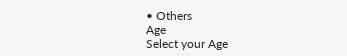• Others
Age
Select your Age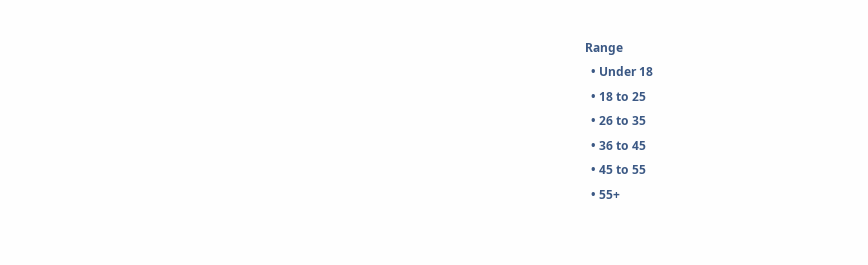Range
  • Under 18
  • 18 to 25
  • 26 to 35
  • 36 to 45
  • 45 to 55
  • 55+